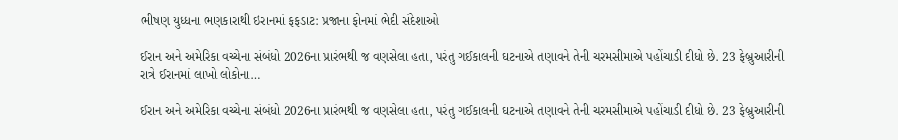ભીષણ યુધ્ધના ભણકારાથી ઇરાનમાં ફફડાટ: પ્રજાના ફોનમાં ભેદી સંદેશાઓ

ઈરાન અને અમેરિકા વચ્ચેના સંબંધો 2026ના પ્રારંભથી જ વણસેલા હતા, પરંતુ ગઈકાલની ઘટનાએ તણાવને તેની ચરમસીમાએ પહોંચાડી દીધો છે. 23 ફેબ્રુઆરીની રાત્રે ઈરાનમાં લાખો લોકોના…

ઈરાન અને અમેરિકા વચ્ચેના સંબંધો 2026ના પ્રારંભથી જ વણસેલા હતા, પરંતુ ગઈકાલની ઘટનાએ તણાવને તેની ચરમસીમાએ પહોંચાડી દીધો છે. 23 ફેબ્રુઆરીની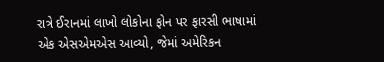રાત્રે ઈરાનમાં લાખો લોકોના ફોન પર ફારસી ભાષામાં એક એસએમએસ આવ્યો, જેમાં અમેરિકન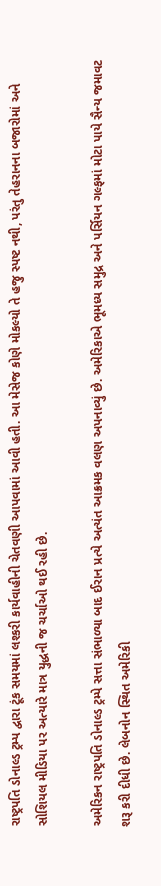રાષ્ટ્રપતિ ડોનાલ્ડ ટ્રમ્પ દ્વારા ટૂંક સમયમાં લશ્કરી કાર્યવાહીની ચેતવણી આપવામાં આવી હતી. આ મેસેજ કોણે મોકલ્યો તે હજુ સ્પષ્ટ નથી, પરંતુ તેહરાનના બજારોમાં અને સોશિયલ મીડિયા પર અત્યારે માત્ર યુદ્ધની જ ચર્ચાઓ થઈ રહી છે.

અમેરિકન રાષ્ટ્રપતિ ડોનાલ્ડ ટ્રમ્પે સત્તા સંભાળ્યા બાદ ઈરાન પ્રત્યે અત્યંત આક્રમક વલણ અપનાવ્યું છે. અમેરિકાએ ભૂમધ્ય સમુદ્ર અને પર્સિયન ગલ્ફમાં મોટા પાયે સૈન્ય જમાવટ શરૂ કરી દીધી છે. લેબનોન સ્થિત અમેરિકી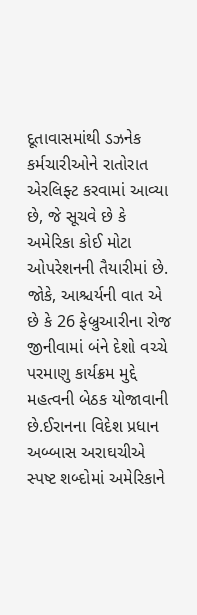દૂતાવાસમાંથી ડઝનેક કર્મચારીઓને રાતોરાત એરલિફ્ટ કરવામાં આવ્યા છે, જે સૂચવે છે કે અમેરિકા કોઈ મોટા ઓપરેશનની તૈયારીમાં છે. જોકે, આશ્ચર્યની વાત એ છે કે 26 ફેબ્રુઆરીના રોજ જીનીવામાં બંને દેશો વચ્ચે પરમાણુ કાર્યક્રમ મુદ્દે મહત્વની બેઠક યોજાવાની છે.ઈરાનના વિદેશ પ્રધાન અબ્બાસ અરાઘચીએ સ્પષ્ટ શબ્દોમાં અમેરિકાને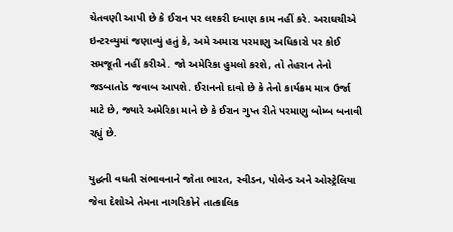ચેતવણી આપી છે કે ઈરાન પર લશ્કરી દબાણ કામ નહીં કરે. અરાઘચીએ ઇન્ટરવ્યુમાં જણાવ્યું હતું કે, અમે અમારા પરમાણુ અધિકારો પર કોઈ સમજૂતી નહીં કરીએ. જો અમેરિકા હુમલો કરશે, તો તેહરાન તેનો જડબાતોડ જવાબ આપશે. ઈરાનનો દાવો છે કે તેનો કાર્યક્રમ માત્ર ઉર્જા માટે છે, જ્યારે અમેરિકા માને છે કે ઈરાન ગુપ્ત રીતે પરમાણુ બોમ્બ બનાવી રહ્યું છે.

યુદ્ધની વધતી સંભાવનાને જોતા ભારત, સ્વીડન, પોલેન્ડ અને ઓસ્ટ્રેલિયા જેવા દેશોએ તેમના નાગરિકોને તાત્કાલિક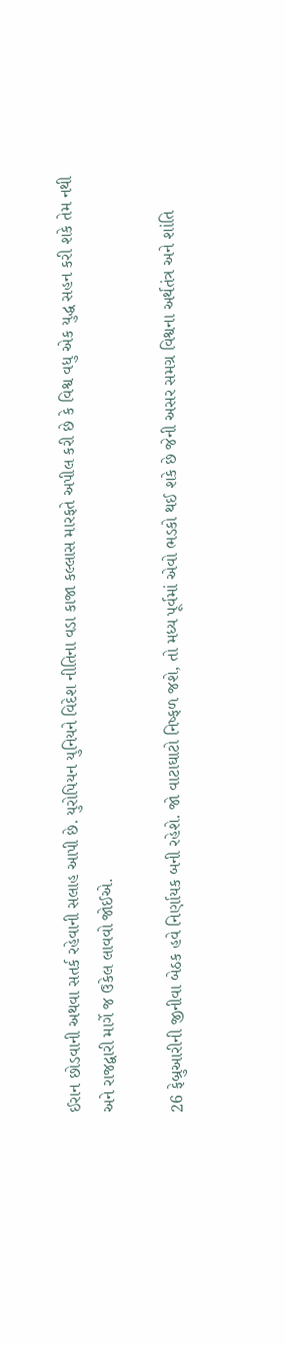ઈરાન છોડવાની અથવા સતર્ક રહેવાની સલાહ આપી છે. યુરોપિયન યુનિયને વિદેશ નીતિના વડા કાજા કલ્લાસ મારફતે અપીલ કરી છે કે વિશ્વ વધુ એક યુદ્ધ સહન કરી શકે તેમ નથી અને રાજદ્વારી માર્ગે જ ઉકેલ લાવવો જોઈએ.

26 ફેબ્રુઆરીની જીનીવા બેઠક હવે નિર્ણાયક બની રહેશે. જો વાટાઘાટો નિષ્ફળ જશે, તો મધ્ય પૂર્વમાં એવો ભડકો થઈ શકે છે જેની અસર સમગ્ર વિશ્વના અર્થતંત્ર અને શાંતિ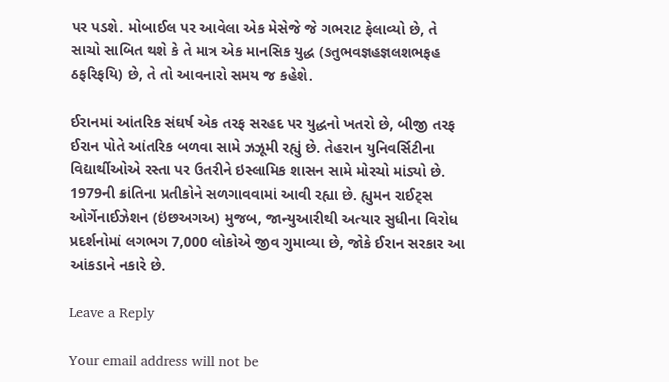પર પડશે. મોબાઈલ પર આવેલા એક મેસેજે જે ગભરાટ ફેલાવ્યો છે, તે સાચો સાબિત થશે કે તે માત્ર એક માનસિક યુદ્ધ (ઙતુભવજ્ઞહજ્ઞલશભફહ ઠફરિફયિ) છે, તે તો આવનારો સમય જ કહેશે.

ઈરાનમાં આંતરિક સંઘર્ષ એક તરફ સરહદ પર યુદ્ધનો ખતરો છે, બીજી તરફ ઈરાન પોતે આંતરિક બળવા સામે ઝઝૂમી રહ્યું છે. તેહરાન યુનિવર્સિટીના વિદ્યાર્થીઓએ રસ્તા પર ઉતરીને ઇસ્લામિક શાસન સામે મોરચો માંડ્યો છે. 1979ની ક્રાંતિના પ્રતીકોને સળગાવવામાં આવી રહ્યા છે. હ્યુમન રાઈટ્સ ઓર્ગેનાઈઝેશન (ઇંછઅગઅ) મુજબ, જાન્યુઆરીથી અત્યાર સુધીના વિરોધ પ્રદર્શનોમાં લગભગ 7,000 લોકોએ જીવ ગુમાવ્યા છે, જોકે ઈરાન સરકાર આ આંકડાને નકારે છે.

Leave a Reply

Your email address will not be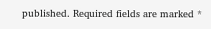published. Required fields are marked *